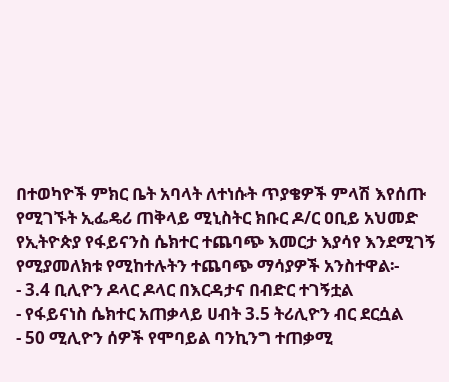በተወካዮች ምክር ቤት አባላት ለተነሱት ጥያቄዎች ምላሽ እየሰጡ የሚገኙት ኢፌዴሪ ጠቅላይ ሚኒስትር ክቡር ዶ/ር ዐቢይ አህመድ የኢትዮጵያ የፋይናንስ ሴክተር ተጨባጭ እመርታ እያሳየ እንደሚገኝ የሚያመለክቱ የሚከተሉትን ተጨባጭ ማሳያዎች አንስተዋል፡-
- 3.4 ቢሊዮን ዶላር ዶላር በእርዳታና በብድር ተገኝቷል
- የፋይናነስ ሴክተር አጠቃላይ ሀብት 3.5 ትሪሊዮን ብር ደርሷል
- 50 ሚሊዮን ሰዎች የሞባይል ባንኪንግ ተጠቃሚ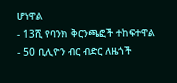ሆነዋል
- 13ሺ የባንክ ቅርንጫፎች ተከፍተዋል
- 50 ቢሊዮን ብር ብድር ለዜጎች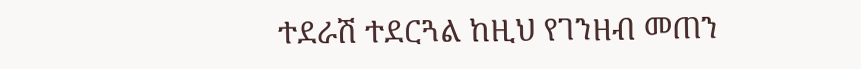ተደራሽ ተደርጓል ከዚህ የገንዘብ መጠን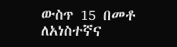ውስጥ 15 በመቶ ለአነስተኛና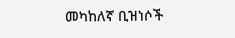መካከለኛ ቢዝነሶች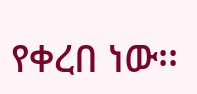የቀረበ ነው፡፡